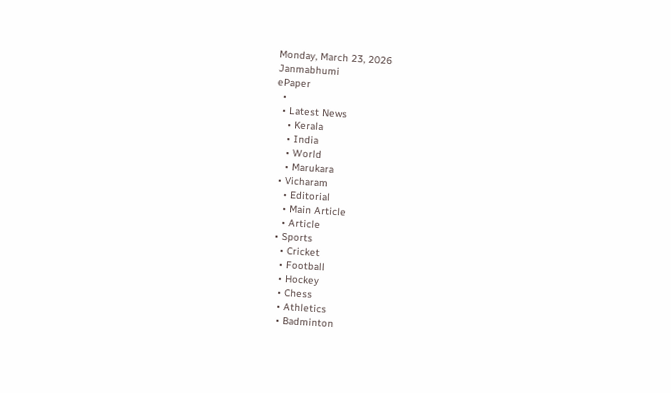Monday, March 23, 2026
Janmabhumi
ePaper
  •
  • Latest News
    • Kerala
    • India
    • World
    • Marukara
  • Vicharam
    • Editorial
    • Main Article
    • Article
  • Sports
    • Cricket
    • Football
    • Hockey
    • Chess
    • Athletics
    • Badminton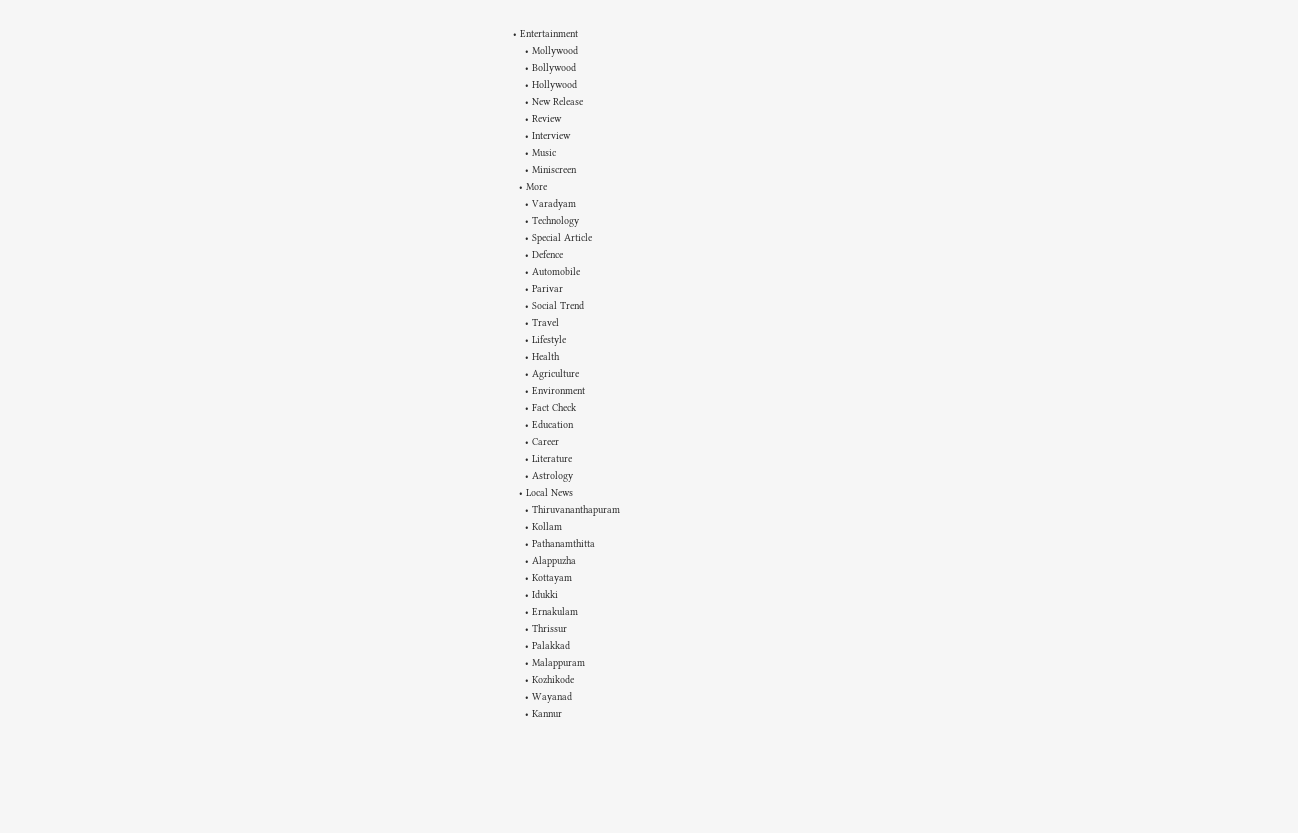• Entertainment
    • Mollywood
    • Bollywood
    • Hollywood
    • New Release
    • Review
    • Interview
    • Music
    • Miniscreen
  • More
    • Varadyam
    • Technology
    • Special Article
    • Defence
    • Automobile
    • Parivar
    • Social Trend
    • Travel
    • Lifestyle
    • Health
    • Agriculture
    • Environment
    • Fact Check
    • Education
    • Career
    • Literature
    • Astrology
  • Local News
    • Thiruvananthapuram
    • Kollam
    • Pathanamthitta
    • Alappuzha
    • Kottayam
    • Idukki
    • Ernakulam
    • Thrissur
    • Palakkad
    • Malappuram
    • Kozhikode
    • Wayanad
    • Kannur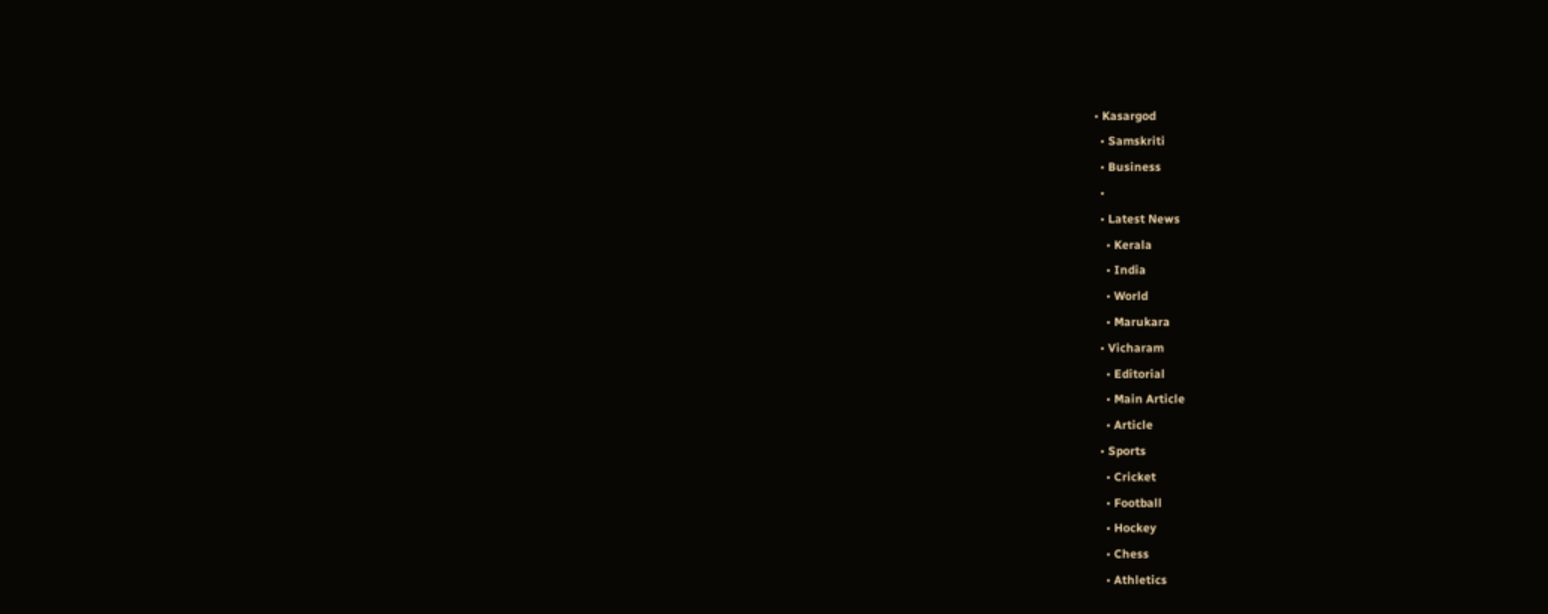• Kasargod
  • Samskriti
  • Business
  •
  • Latest News
    • Kerala
    • India
    • World
    • Marukara
  • Vicharam
    • Editorial
    • Main Article
    • Article
  • Sports
    • Cricket
    • Football
    • Hockey
    • Chess
    • Athletics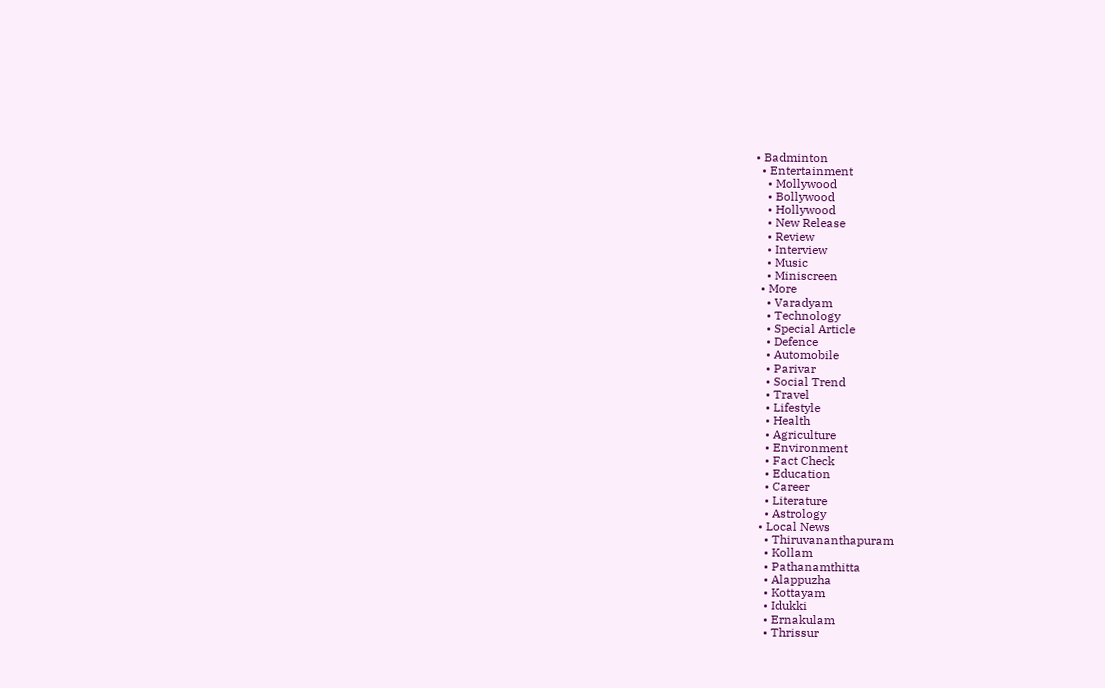• Badminton
  • Entertainment
    • Mollywood
    • Bollywood
    • Hollywood
    • New Release
    • Review
    • Interview
    • Music
    • Miniscreen
  • More
    • Varadyam
    • Technology
    • Special Article
    • Defence
    • Automobile
    • Parivar
    • Social Trend
    • Travel
    • Lifestyle
    • Health
    • Agriculture
    • Environment
    • Fact Check
    • Education
    • Career
    • Literature
    • Astrology
  • Local News
    • Thiruvananthapuram
    • Kollam
    • Pathanamthitta
    • Alappuzha
    • Kottayam
    • Idukki
    • Ernakulam
    • Thrissur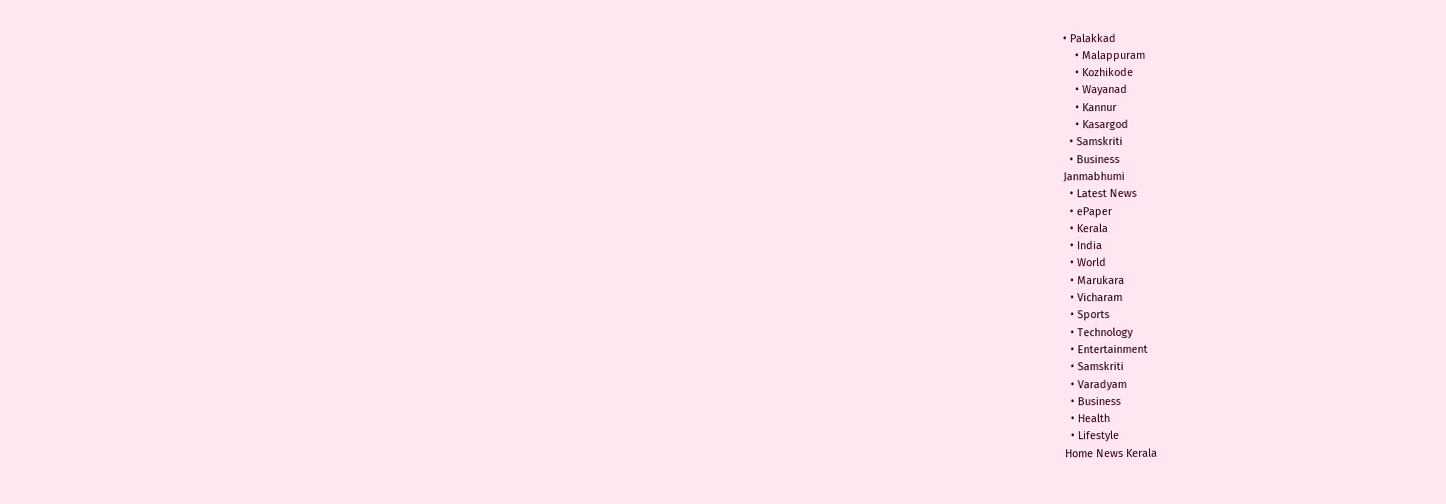• Palakkad
    • Malappuram
    • Kozhikode
    • Wayanad
    • Kannur
    • Kasargod
  • Samskriti
  • Business
Janmabhumi
  • Latest News
  • ePaper
  • Kerala
  • India
  • World
  • Marukara
  • Vicharam
  • Sports
  • Technology
  • Entertainment
  • Samskriti
  • Varadyam
  • Business
  • Health
  • Lifestyle
Home News Kerala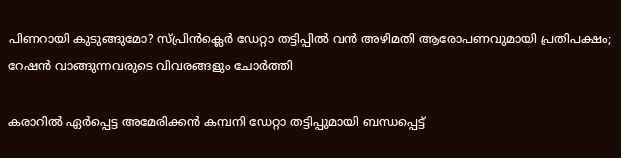പിണറായി കുടുങ്ങുമോ? സ്പ്രിന്‍ക്ലെര്‍ ഡേറ്റാ തട്ടിപ്പില്‍ വന്‍ അഴിമതി ആരോപണവുമായി പ്രതിപക്ഷം; റേഷന്‍ വാങ്ങുന്നവരുടെ വിവരങ്ങളും ചോര്‍ത്തി

കരാറില്‍ ഏര്‍പ്പെട്ട അമേരിക്കന്‍ കമ്പനി ഡേറ്റാ തട്ടിപ്പുമായി ബന്ധപ്പെട്ട്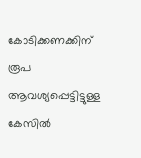കോടിക്കണക്കിന് രൂപ ആവശ്യപ്പെട്ടിട്ടുള്ള കേസില്‍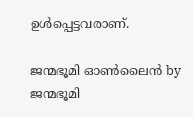ഉള്‍പ്പെട്ടവരാണ്.

ജന്മഭൂമി ഓണ്‍ലൈന്‍ by ജന്മഭൂമി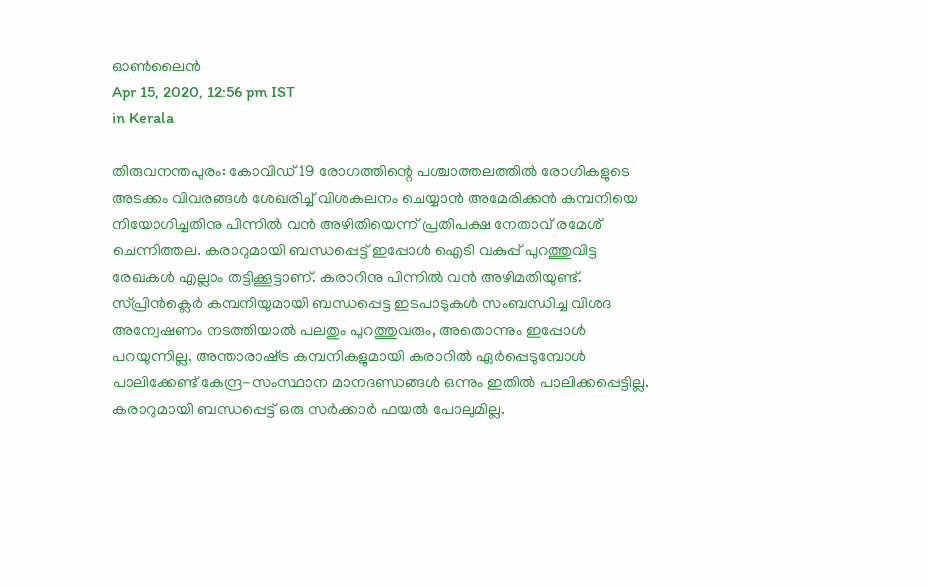ഓണ്‍ലൈന്‍
Apr 15, 2020, 12:56 pm IST
in Kerala

തിരുവനന്തപുരം: കോവിഡ് 19 രോഗത്തിന്റെ പശ്ചാത്തലത്തില്‍ രോഗികളുടെ അടക്കം വിവരങ്ങള്‍ ശേഖരിച്ച് വിശകലനം ചെയ്യാന്‍ അമേരിക്കന്‍ കമ്പനിയെ നിയോഗിച്ചതിനു പിന്നില്‍ വന്‍ അഴിതിയെന്ന് പ്രതിപക്ഷ നേതാവ് രമേശ് ചെന്നിത്തല. കരാറുമായി ബന്ധപ്പെട്ട് ഇപ്പോള്‍ ഐടി വകുപ്പ് പുറത്തുവിട്ട രേഖകള്‍ എല്ലാം തട്ടിക്കൂട്ടാണ്. കരാറിനു പിന്നില്‍ വന്‍ അഴിമതിയുണ്ട്. സ്പ്രിന്‍ക്ലെര്‍ കമ്പനിയുമായി ബന്ധപ്പെട്ട ഇടപാടുകള്‍ സംബന്ധിച്ച വിശദ അന്വേഷണം നടത്തിയാല്‍ പലതും പുറത്തുവരും, അതൊന്നും ഇപ്പോള്‍ പറയുന്നില്ല. അന്താരാഷ്‌ട്ര കമ്പനികളുമായി കരാറില്‍ ഏര്‍പ്പെടുമ്പോള്‍ പാലിക്കേണ്ട് കേന്ദ്ര-സംസ്ഥാന മാനദണ്ഡങ്ങള്‍ ഒന്നും ഇതില്‍ പാലിക്കപ്പെട്ടില്ല. കരാറുമായി ബന്ധപ്പെട്ട് ഒരു സര്‍ക്കാര്‍ ഫയല്‍ പോലുമില്ല.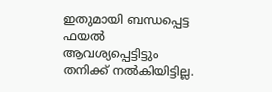ഇതുമായി ബന്ധപ്പെട്ട ഫയല്‍ ആവശ്യപ്പെട്ടിട്ടും തനിക്ക് നല്‍കിയിട്ടില്ല.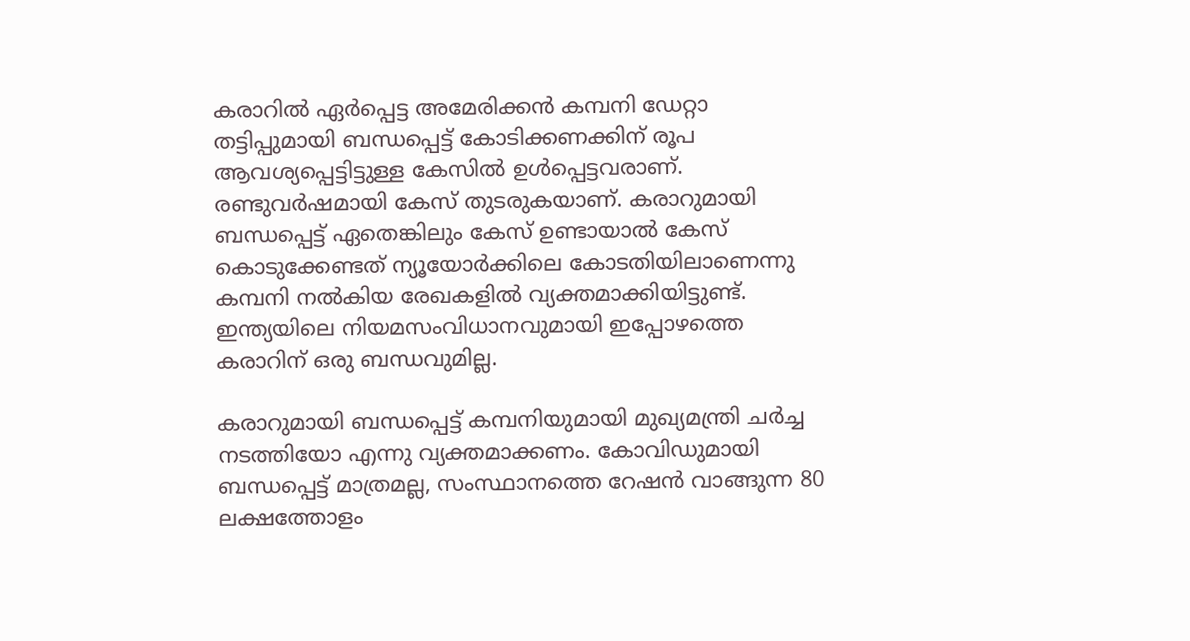കരാറില്‍ ഏര്‍പ്പെട്ട അമേരിക്കന്‍ കമ്പനി ഡേറ്റാ തട്ടിപ്പുമായി ബന്ധപ്പെട്ട് കോടിക്കണക്കിന് രൂപ ആവശ്യപ്പെട്ടിട്ടുള്ള കേസില്‍ ഉള്‍പ്പെട്ടവരാണ്.  രണ്ടുവര്‍ഷമായി കേസ് തുടരുകയാണ്. കരാറുമായി ബന്ധപ്പെട്ട് ഏതെങ്കിലും കേസ് ഉണ്ടായാല്‍ കേസ് കൊടുക്കേണ്ടത് ന്യൂയോര്‍ക്കിലെ കോടതിയിലാണെന്നു കമ്പനി നല്‍കിയ രേഖകളില്‍ വ്യക്തമാക്കിയിട്ടുണ്ട്. ഇന്ത്യയിലെ നിയമസംവിധാനവുമായി ഇപ്പോഴത്തെ കരാറിന് ഒരു ബന്ധവുമില്ല.

കരാറുമായി ബന്ധപ്പെട്ട് കമ്പനിയുമായി മുഖ്യമന്ത്രി ചര്‍ച്ച നടത്തിയോ എന്നു വ്യക്തമാക്കണം. കോവിഡുമായി ബന്ധപ്പെട്ട് മാത്രമല്ല, സംസ്ഥാനത്തെ റേഷന്‍ വാങ്ങുന്ന 80 ലക്ഷത്തോളം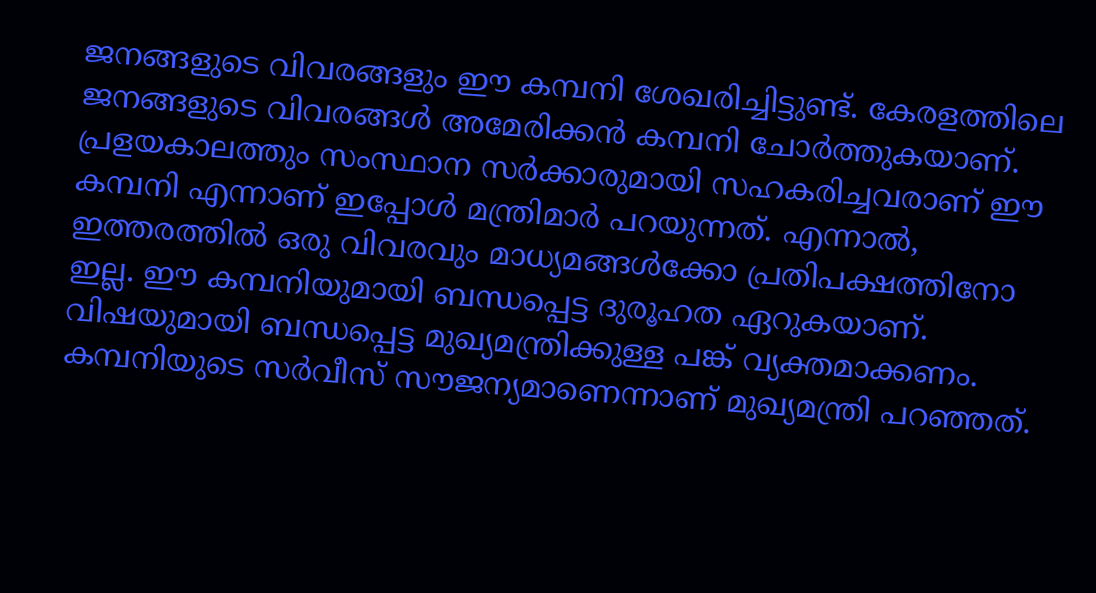ജനങ്ങളുടെ വിവരങ്ങളും ഈ കമ്പനി ശേഖരിച്ചിട്ടുണ്ട്. കേരളത്തിലെ ജനങ്ങളുടെ വിവരങ്ങള്‍ അമേരിക്കന്‍ കമ്പനി ചോര്‍ത്തുകയാണ്. പ്രളയകാലത്തും സംസ്ഥാന സര്‍ക്കാരുമായി സഹകരിച്ചവരാണ് ഈ കമ്പനി എന്നാണ് ഇപ്പോള്‍ മന്ത്രിമാര്‍ പറയുന്നത്. എന്നാല്‍, ഇത്തരത്തില്‍ ഒരു വിവരവും മാധ്യമങ്ങള്‍ക്കോ പ്രതിപക്ഷത്തിനോ ഇല്ല. ഈ കമ്പനിയുമായി ബന്ധപ്പെട്ട ദുരൂഹത ഏറുകയാണ്. വിഷയുമായി ബന്ധപ്പെട്ട മുഖ്യമന്ത്രിക്കുള്ള പങ്ക് വ്യക്തമാക്കണം. കമ്പനിയുടെ സര്‍വീസ് സൗജന്യമാണെന്നാണ് മുഖ്യമന്ത്രി പറഞ്ഞത്.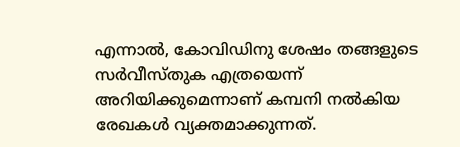എന്നാല്‍, കോവിഡിനു ശേഷം തങ്ങളുടെ സര്‍വീസ്തുക എത്രയെന്ന് അറിയിക്കുമെന്നാണ് കമ്പനി നല്‍കിയ രേഖകള്‍ വ്യക്തമാക്കുന്നത്.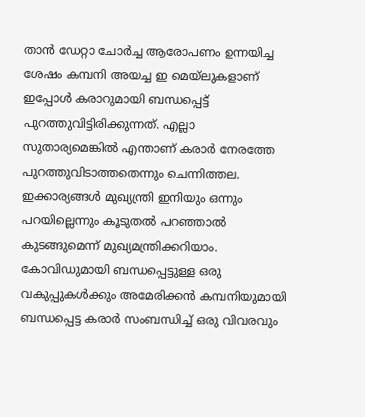താന്‍ ഡേറ്റാ ചോര്‍ച്ച ആരോപണം ഉന്നയിച്ച ശേഷം കമ്പനി അയച്ച ഇ മെയ്‌ലുകളാണ് ഇപ്പോള്‍ കരാറുമായി ബന്ധപ്പെട്ട് പുറത്തുവിട്ടിരിക്കുന്നത്. എല്ലാ സുതാര്യമെങ്കില്‍ എന്താണ് കരാര്‍ നേരത്തേ പുറത്തുവിടാത്തതെന്നും ചെന്നിത്തല. ഇക്കാര്യങ്ങള്‍ മുഖ്യന്ത്രി ഇനിയും ഒന്നും പറയില്ലെന്നും കൂടുതല്‍ പറഞ്ഞാല്‍ കുടങ്ങുമെന്ന് മുഖ്യമന്ത്രിക്കറിയാം. കോവിഡുമായി ബന്ധപ്പെട്ടുള്ള ഒരു വകുപ്പുകള്‍ക്കും അമേരിക്കന്‍ കമ്പനിയുമായി ബന്ധപ്പെട്ട കരാര്‍ സംബന്ധിച്ച് ഒരു വിവരവും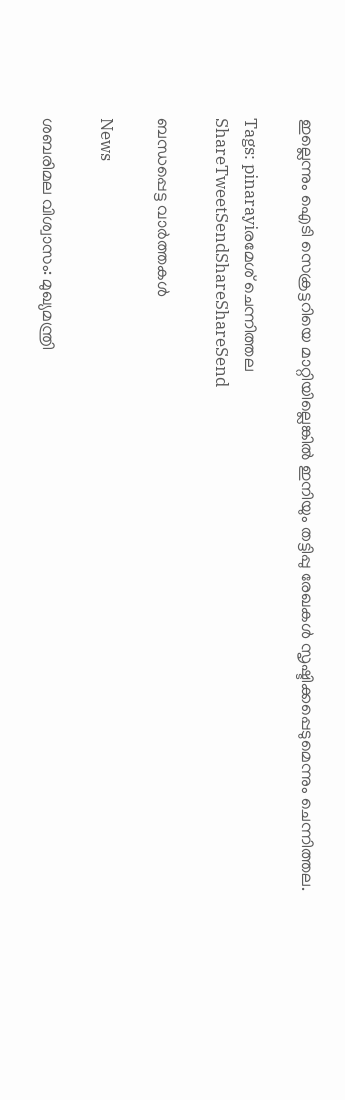ഇല്ലെന്നും ഐടി സെക്രട്ടറിയെ മാറ്റിയില്ലെങ്കില്‍ ഇനിയും തട്ടിപ്പു രേഖകള്‍ സൃഷ്ടിക്കപ്പെടുമെന്നും ചെന്നിത്തല.

Tags: pinarayiരമേശ് ചെന്നിത്തല
ShareTweetSendShareShareSend

ബന്ധപ്പെട്ട വാര്‍ത്തകള്‍

News

ശബരിമല വിശ്വാസം: മുഖ്യമന്ത്രി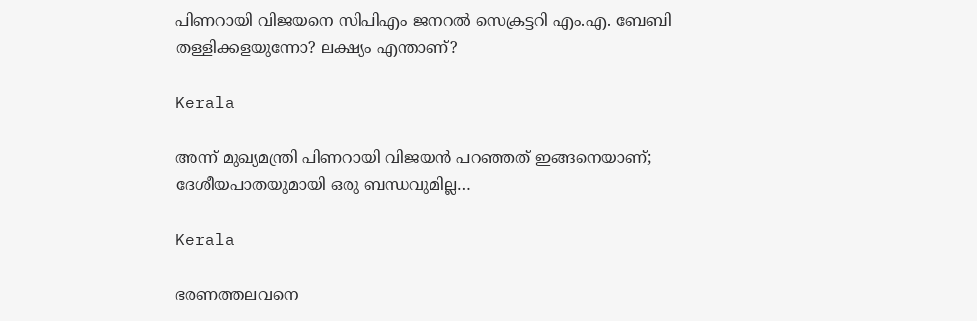പിണറായി വിജയനെ സിപിഎം ജനറൽ സെക്രട്ടറി എം.എ. ബേബി തള്ളിക്കളയുന്നോ? ലക്ഷ്യം എന്താണ്?

Kerala

അന്ന് മുഖ്യമന്ത്രി പിണറായി വിജയൻ പറഞ്ഞത് ഇങ്ങനെയാണ്; ദേശീയപാതയുമായി ഒരു ബന്ധവുമില്ല…

Kerala

ഭരണത്തലവനെ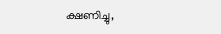ക്ഷണിച്ചു,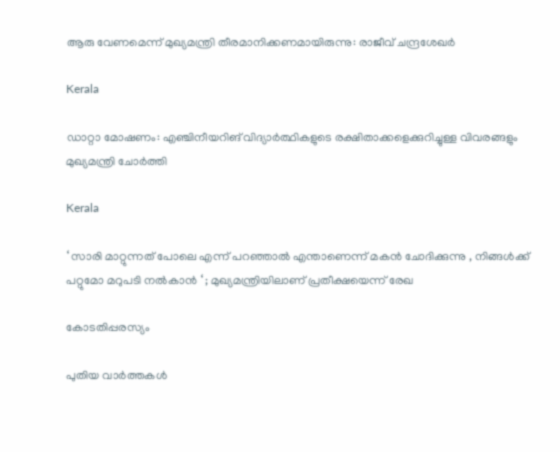ആരു വേണമെന്ന് മുഖ്യമന്ത്രി തീരമാനിക്കണമായിരുന്നു: രാജീവ് ചന്ദ്രശേഖർ

Kerala

ഡാറ്റാ മോഷണം: എഞ്ചിനീയറിങ് വിദ്യാർത്ഥികളുടെ രക്ഷിതാക്കളെക്കുറിച്ചുള്ള വിവരങ്ങളും മുഖ്യമന്ത്രി ചോർത്തി

Kerala

‘ സാരി മാറ്റുന്നത് പോലെ എന്ന് പറഞ്ഞാൽ എന്താണെന്ന് മകൻ ചോദിക്കുന്നു , നിങ്ങൾക്ക് പറ്റുമോ മറുപടി നൽകാൻ ‘ ; മുഖ്യമന്ത്രിയിലാണ് പ്രതീക്ഷയെന്ന് രേഖ

കോടതിപ്പരസ്യം

പുതിയ വാര്‍ത്തകള്‍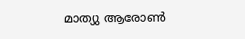മാത്യു ആരോണ്‍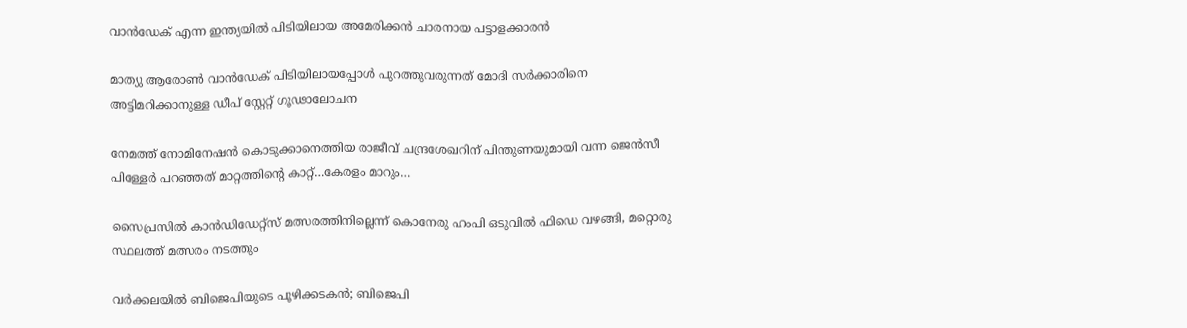വാന്‍ഡേക് എന്ന ഇന്ത്യയില്‍ പിടിയിലായ അമേരിക്കന്‍ ചാരനായ പട്ടാളക്കാരന്‍

മാത്യു ആരോണ്‍ വാന്‍ഡേക് പിടിയിലായപ്പോള്‍ പുറത്തുവരുന്നത് മോദി സര്‍ക്കാരിനെ അട്ടിമറിക്കാനുള്ള ഡീപ് സ്റ്റേറ്റ് ഗൂഢാലോചന

നേമത്ത് നോമിനേഷന്‍ കൊടുക്കാനെത്തിയ രാജീവ് ചന്ദ്രശേഖറിന് പിന്തുണയുമായി വന്ന ജെന്‍സീ പിള്ളേര്‍ പറഞ്ഞത് മാറ്റത്തിന്റെ കാറ്റ്…കേരളം മാറും…

സൈപ്രസില്‍ കാന്‍ഡിഡേറ്റ്സ് മത്സരത്തിനില്ലെന്ന് കൊനേരു ഹംപി ഒടുവില്‍ ഫിഡെ വഴങ്ങി, മറ്റൊരു സ്ഥലത്ത് മത്സരം നടത്തും

വർക്കലയില്‍ ബിജെപിയുടെ പൂഴിക്കടകന്‍; ബിജെപി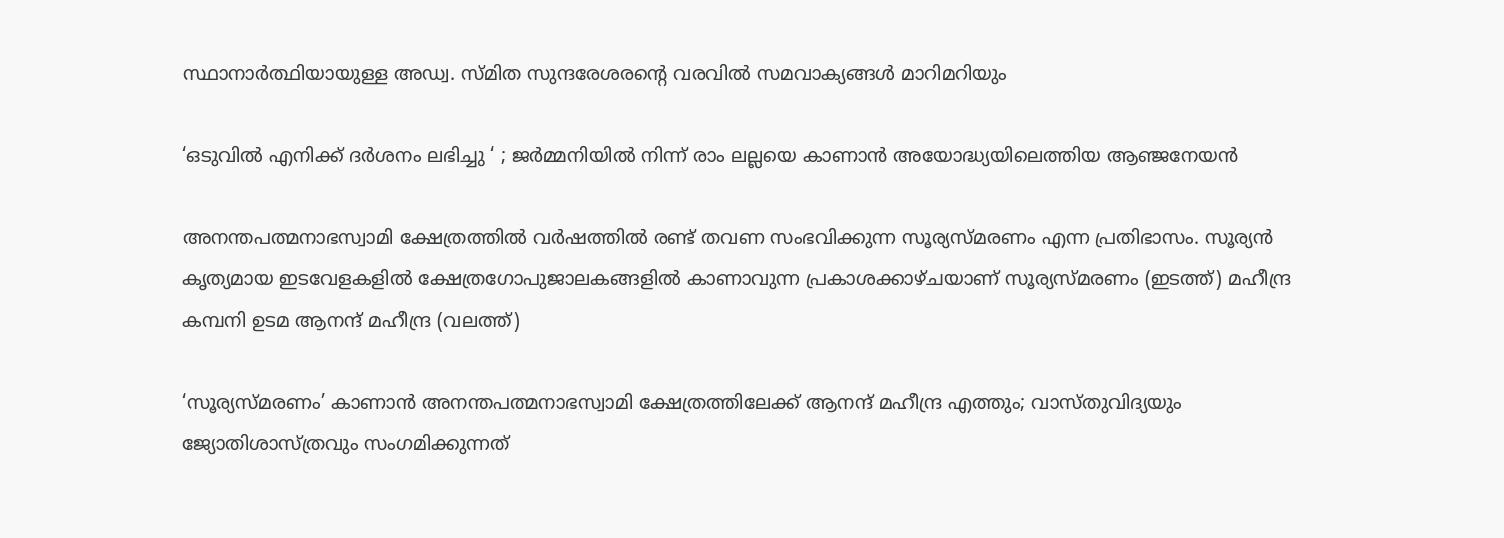സ്ഥാനാർത്ഥിയായുള്ള അഡ്വ. സ്മിത സുന്ദരേശരന്റെ വരവില്‍ സമവാക്യങ്ങള്‍ മാറിമറിയും

‘ഒടുവിൽ എനിക്ക് ദർശനം ലഭിച്ചു ‘ ; ജർമ്മനിയിൽ നിന്ന് രാം ലല്ലയെ കാണാൻ അയോദ്ധ്യയിലെത്തിയ ആഞ്ജനേയൻ

അനന്തപത്മനാഭസ്വാമി ക്ഷേത്രത്തില്‍ വര്‍ഷത്തില്‍ രണ്ട് തവണ സംഭവിക്കുന്ന സൂര്യസ്മരണം എന്ന പ്രതിഭാസം. സൂര്യന്‍ കൃത്യമായ ഇടവേളകളില്‍ ക്ഷേത്രഗോപുജാലകങ്ങളില്‍ കാണാവുന്ന പ്രകാശക്കാഴ്ചയാണ് സൂര്യസ്മരണം (ഇടത്ത്) മഹീന്ദ്ര കമ്പനി ഉടമ ആനന്ദ് മഹീന്ദ്ര (വലത്ത്)

‘സൂര്യസ്മരണം’ കാണാന്‍ അനന്തപത്മനാഭസ്വാമി ക്ഷേത്രത്തിലേക്ക് ആനന്ദ് മഹീന്ദ്ര എത്തും; വാസ്തുവിദ്യയും ജ്യോതിശാസ്ത്രവും സംഗമിക്കുന്നത്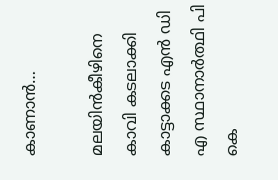കാണാന്‍…

മലയിന്‍കീഴിനെ കാവി കടലാക്കി കാട്ടാക്കട എന്‍ ഡി എ സ്ഥാനാര്‍ത്ഥി പി കെ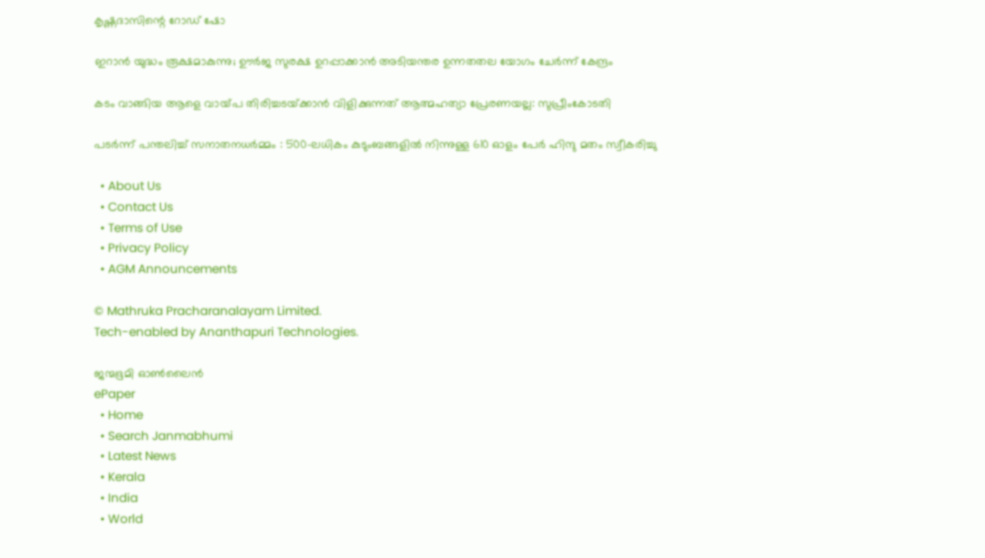കൃഷ്ണദാസിന്റെ റോഡ് ഷോ

ഇറാന്‍ യുദ്ധം രൂക്ഷമാകുന്നു; ഊർജ സുരക്ഷ ഉറപ്പാക്കാൻ അടിയന്തര ഉന്നതതല യോഗം ചേർന്ന് കേന്ദ്രം

കടം വാങ്ങിയ ആളെ വായ്‌പ തിരിച്ചടയ്‌ക്കാൻ വിളിക്കുന്നത് ആത്മഹത്യാ പ്രേരണയല്ല: സുപ്രീംകോടതി

പടർന്ന് പന്തലിച്ച് സനാതനധർമ്മം : 500-ലധികം കുടുംബങ്ങളിൽ നിന്നുള്ള 610 ഓളം പേർ ഹിന്ദു മതം സ്വീകരിച്ചു

  • About Us
  • Contact Us
  • Terms of Use
  • Privacy Policy
  • AGM Announcements

© Mathruka Pracharanalayam Limited.
Tech-enabled by Ananthapuri Technologies.

ജന്മഭൂമി ഓണ്‍ലൈന്‍
ePaper
  • Home
  • Search Janmabhumi
  • Latest News
  • Kerala
  • India
  • World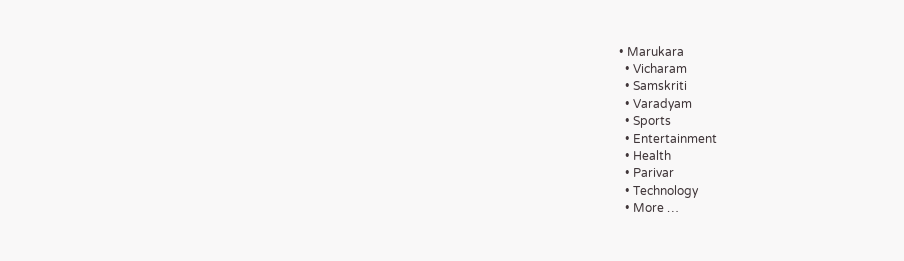• Marukara
  • Vicharam
  • Samskriti
  • Varadyam
  • Sports
  • Entertainment
  • Health
  • Parivar
  • Technology
  • More …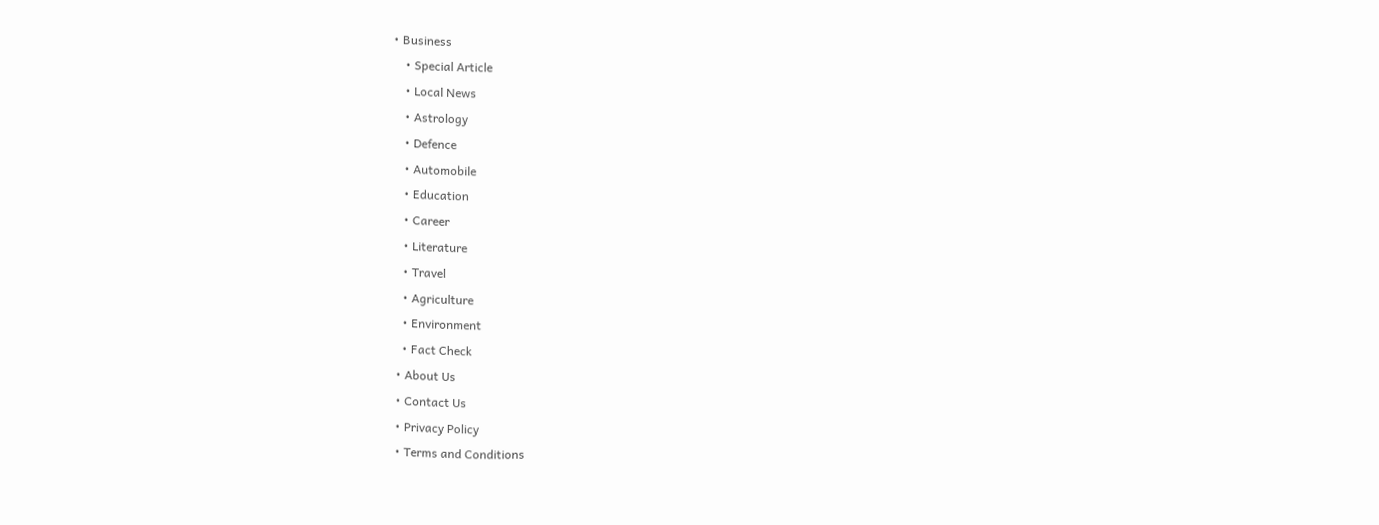• Business
    • Special Article
    • Local News
    • Astrology
    • Defence
    • Automobile
    • Education
    • Career
    • Literature
    • Travel
    • Agriculture
    • Environment
    • Fact Check
  • About Us
  • Contact Us
  • Privacy Policy
  • Terms and Conditions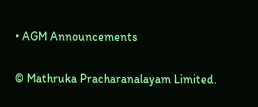• AGM Announcements

© Mathruka Pracharanalayam Limited.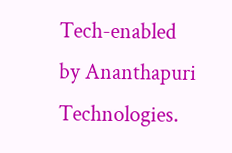Tech-enabled by Ananthapuri Technologies.